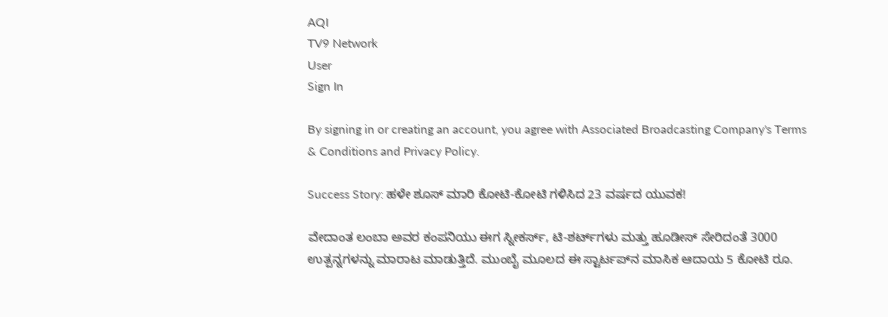AQI
TV9 Network
User
Sign In

By signing in or creating an account, you agree with Associated Broadcasting Company's Terms & Conditions and Privacy Policy.

Success Story: ಹಳೇ ಶೂಸ್ ಮಾರಿ ಕೋಟಿ-ಕೋಟಿ ಗಳಿಸಿದ 23 ವರ್ಷದ ಯುವಕ!

ವೇದಾಂತ ಲಂಬಾ ಅವರ ಕಂಪನಿಯು ಈಗ ಸ್ನೀಕರ್ಸ್, ಟಿ-ಶರ್ಟ್‌ಗಳು ಮತ್ತು ಹೂಡೀಸ್ ಸೇರಿದಂತೆ 3000 ಉತ್ಪನ್ನಗಳನ್ನು ಮಾರಾಟ ಮಾಡುತ್ತಿದೆ. ಮುಂಬೈ ಮೂಲದ ಈ ಸ್ಟಾರ್ಟಪ್‌ನ ಮಾಸಿಕ ಆದಾಯ 5 ಕೋಟಿ ರೂ.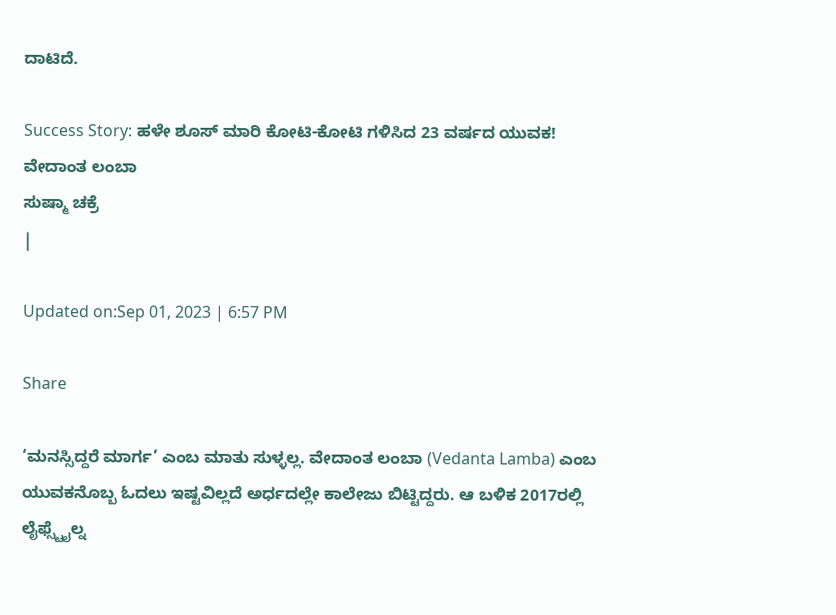ದಾಟಿದೆ.

Success Story: ಹಳೇ ಶೂಸ್ ಮಾರಿ ಕೋಟಿ-ಕೋಟಿ ಗಳಿಸಿದ 23 ವರ್ಷದ ಯುವಕ!
ವೇದಾಂತ ಲಂಬಾ
ಸುಷ್ಮಾ ಚಕ್ರೆ
|

Updated on:Sep 01, 2023 | 6:57 PM

Share

‘ಮನಸ್ಸಿದ್ದರೆ ಮಾರ್ಗ’ ಎಂಬ ಮಾತು ಸುಳ್ಳಲ್ಲ. ವೇದಾಂತ ಲಂಬಾ (Vedanta Lamba) ಎಂಬ ಯುವಕನೊಬ್ಬ ಓದಲು ಇಷ್ಟವಿಲ್ಲದೆ ಅರ್ಧದಲ್ಲೇ ಕಾಲೇಜು ಬಿಟ್ಟಿದ್ದರು. ಆ ಬಳಿಕ 2017ರಲ್ಲಿ ಲೈಫ್ಸ್ಟೈಲ್ನ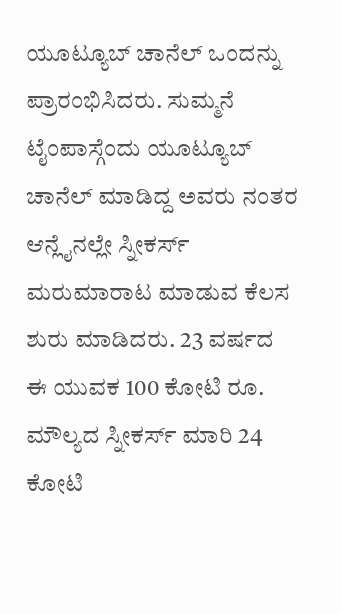ಯೂಟ್ಯೂಬ್ ಚಾನೆಲ್ ಒಂದನ್ನು ಪ್ರಾರಂಭಿಸಿದರು. ಸುಮ್ಮನೆ ಟೈಂಪಾಸ್ಗೆಂದು ಯೂಟ್ಯೂಬ್ ಚಾನೆಲ್ ಮಾಡಿದ್ದ ಅವರು ನಂತರ ಆನ್ಲೈನಲ್ಲೇ ಸ್ನೀಕರ್ಸ್ ಮರುಮಾರಾಟ ಮಾಡುವ ಕೆಲಸ ಶುರು ಮಾಡಿದರು. 23 ವರ್ಷದ ಈ ಯುವಕ 100 ಕೋಟಿ ರೂ. ಮೌಲ್ಯದ ಸ್ನೀಕರ್ಸ್ ಮಾರಿ 24 ಕೋಟಿ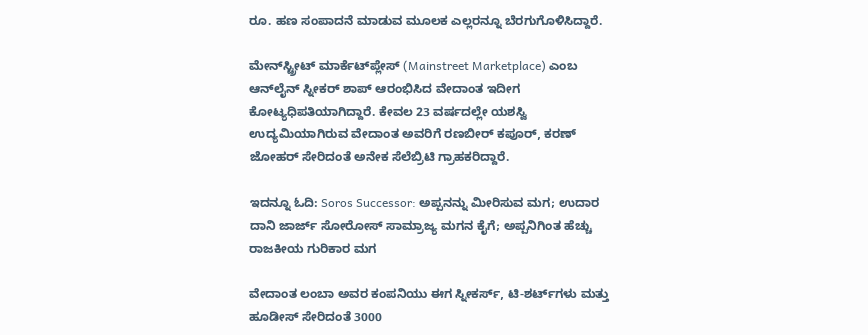ರೂ. ಹಣ ಸಂಪಾದನೆ ಮಾಡುವ ಮೂಲಕ ಎಲ್ಲರನ್ನೂ ಬೆರಗುಗೊಳಿಸಿದ್ದಾರೆ.

ಮೇನ್‌ಸ್ಟ್ರೀಟ್ ಮಾರ್ಕೆಟ್‌ಪ್ಲೇಸ್ (Mainstreet Marketplace) ಎಂಬ ಆನ್‌ಲೈನ್ ಸ್ನೀಕರ್ ಶಾಪ್ ಆರಂಭಿಸಿದ ವೇದಾಂತ ಇದೀಗ ಕೋಟ್ಯಧಿಪತಿಯಾಗಿದ್ದಾರೆ. ಕೇವಲ 23 ವರ್ಷದಲ್ಲೇ ಯಶಸ್ವಿ ಉದ್ಯಮಿಯಾಗಿರುವ ವೇದಾಂತ ಅವರಿಗೆ ರಣಬೀರ್ ಕಪೂರ್, ಕರಣ್ ಜೋಹರ್ ಸೇರಿದಂತೆ ಅನೇಕ ಸೆಲೆಬ್ರಿಟಿ ಗ್ರಾಹಕರಿದ್ದಾರೆ.

ಇದನ್ನೂ ಓದಿ: Soros Successor: ಅಪ್ಪನನ್ನು ಮೀರಿಸುವ ಮಗ; ಉದಾರ ದಾನಿ ಜಾರ್ಜ್ ಸೋರೋಸ್ ಸಾಮ್ರಾಜ್ಯ ಮಗನ ಕೈಗೆ; ಅಪ್ಪನಿಗಿಂತ ಹೆಚ್ಚು ರಾಜಕೀಯ ಗುರಿಕಾರ ಮಗ

ವೇದಾಂತ ಲಂಬಾ ಅವರ ಕಂಪನಿಯು ಈಗ ಸ್ನೀಕರ್ಸ್, ಟಿ-ಶರ್ಟ್‌ಗಳು ಮತ್ತು ಹೂಡೀಸ್ ಸೇರಿದಂತೆ 3000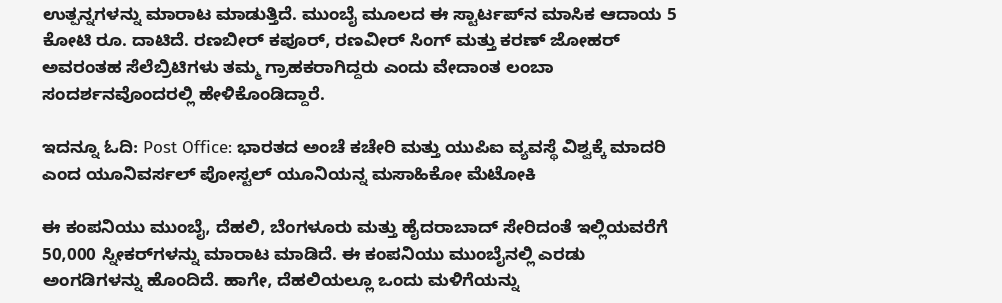ಉತ್ಪನ್ನಗಳನ್ನು ಮಾರಾಟ ಮಾಡುತ್ತಿದೆ. ಮುಂಬೈ ಮೂಲದ ಈ ಸ್ಟಾರ್ಟಪ್‌ನ ಮಾಸಿಕ ಆದಾಯ 5 ಕೋಟಿ ರೂ. ದಾಟಿದೆ. ರಣಬೀರ್ ಕಪೂರ್, ರಣವೀರ್ ಸಿಂಗ್ ಮತ್ತು ಕರಣ್ ಜೋಹರ್ ಅವರಂತಹ ಸೆಲೆಬ್ರಿಟಿಗಳು ತಮ್ಮ ಗ್ರಾಹಕರಾಗಿದ್ದರು ಎಂದು ವೇದಾಂತ ಲಂಬಾ ಸಂದರ್ಶನವೊಂದರಲ್ಲಿ ಹೇಳಿಕೊಂಡಿದ್ದಾರೆ.

ಇದನ್ನೂ ಓದಿ: Post Office: ಭಾರತದ ಅಂಚೆ ಕಚೇರಿ ಮತ್ತು ಯುಪಿಐ ವ್ಯವಸ್ಥೆ ವಿಶ್ವಕ್ಕೆ ಮಾದರಿ ಎಂದ ಯೂನಿವರ್ಸಲ್ ಪೋಸ್ಟಲ್ ಯೂನಿಯನ್ನ ಮಸಾಹಿಕೋ ಮೆಟೋಕಿ

ಈ ಕಂಪನಿಯು ಮುಂಬೈ, ದೆಹಲಿ, ಬೆಂಗಳೂರು ಮತ್ತು ಹೈದರಾಬಾದ್ ಸೇರಿದಂತೆ ಇಲ್ಲಿಯವರೆಗೆ 50,000 ಸ್ನೀಕರ್‌ಗಳನ್ನು ಮಾರಾಟ ಮಾಡಿದೆ. ಈ ಕಂಪನಿಯು ಮುಂಬೈನಲ್ಲಿ ಎರಡು ಅಂಗಡಿಗಳನ್ನು ಹೊಂದಿದೆ. ಹಾಗೇ, ದೆಹಲಿಯಲ್ಲೂ ಒಂದು ಮಳಿಗೆಯನ್ನು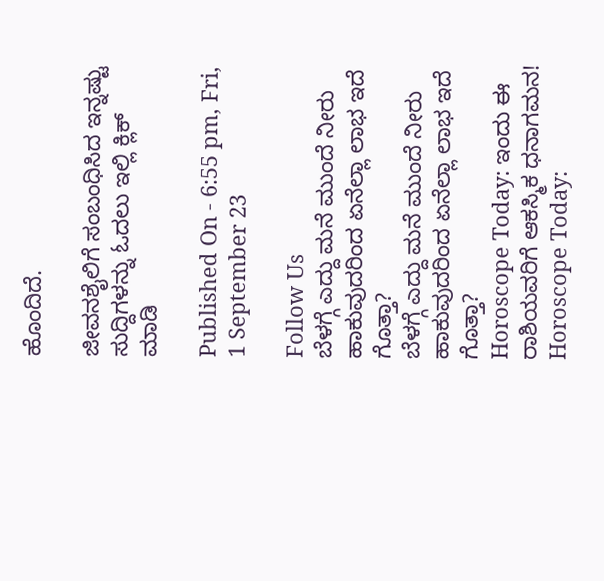ಹೊಂದಿದೆ.

ಜೀವನಶೈಲಿಗೆ ಸಂಬಂಧಿಸಿದ ಇನ್ನಷ್ಟು ಸುದ್ದಿಗಳನ್ನು ಓದಲು ಇಲ್ಲಿ ಕ್ಲಿಕ್ ಮಾಡಿ

Published On - 6:55 pm, Fri, 1 September 23

Follow Us
ಬೆಳಗ್ಗೆ ಎದ್ದು ಮನೆ ಮುಂದೆ ನೀರು ಹಾಕುವುದರಿಂದ ಏನೆಲ್ಲಾ ಲಾಭ ಇದೆ ಗೊತ್ತಾ?
ಬೆಳಗ್ಗೆ ಎದ್ದು ಮನೆ ಮುಂದೆ ನೀರು ಹಾಕುವುದರಿಂದ ಏನೆಲ್ಲಾ ಲಾಭ ಇದೆ ಗೊತ್ತಾ?
Horoscope Today: ಇಂದು ಈ ರಾಶಿಯವರಿಗೆ ಆಕಸ್ಮಿಕ ಧನಾಗಮನ!
Horoscope Today: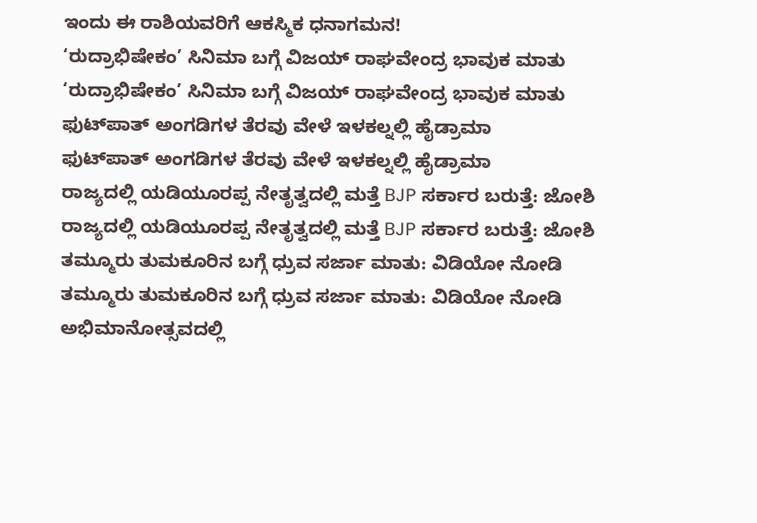ಇಂದು ಈ ರಾಶಿಯವರಿಗೆ ಆಕಸ್ಮಿಕ ಧನಾಗಮನ!
‘ರುದ್ರಾಭಿಷೇಕಂ’ ಸಿನಿಮಾ ಬಗ್ಗೆ ವಿಜಯ್ ರಾಘವೇಂದ್ರ ಭಾವುಕ ಮಾತು
‘ರುದ್ರಾಭಿಷೇಕಂ’ ಸಿನಿಮಾ ಬಗ್ಗೆ ವಿಜಯ್ ರಾಘವೇಂದ್ರ ಭಾವುಕ ಮಾತು
ಫುಟ್‌ಪಾತ್ ಅಂಗಡಿಗಳ ತೆರವು ವೇಳೆ ಇಳಕಲ್ನಲ್ಲಿ ಹೈಡ್ರಾಮಾ
ಫುಟ್‌ಪಾತ್ ಅಂಗಡಿಗಳ ತೆರವು ವೇಳೆ ಇಳಕಲ್ನಲ್ಲಿ ಹೈಡ್ರಾಮಾ
ರಾಜ್ಯದಲ್ಲಿ ಯಡಿಯೂರಪ್ಪ ನೇತೃತ್ವದಲ್ಲಿ ಮತ್ತೆ BJP ಸರ್ಕಾರ ಬರುತ್ತೆ: ಜೋಶಿ
ರಾಜ್ಯದಲ್ಲಿ ಯಡಿಯೂರಪ್ಪ ನೇತೃತ್ವದಲ್ಲಿ ಮತ್ತೆ BJP ಸರ್ಕಾರ ಬರುತ್ತೆ: ಜೋಶಿ
ತಮ್ಮೂರು ತುಮಕೂರಿನ ಬಗ್ಗೆ ಧ್ರುವ ಸರ್ಜಾ ಮಾತು: ವಿಡಿಯೋ ನೋಡಿ
ತಮ್ಮೂರು ತುಮಕೂರಿನ ಬಗ್ಗೆ ಧ್ರುವ ಸರ್ಜಾ ಮಾತು: ವಿಡಿಯೋ ನೋಡಿ
ಅಭಿಮಾನೋತ್ಸವದಲ್ಲಿ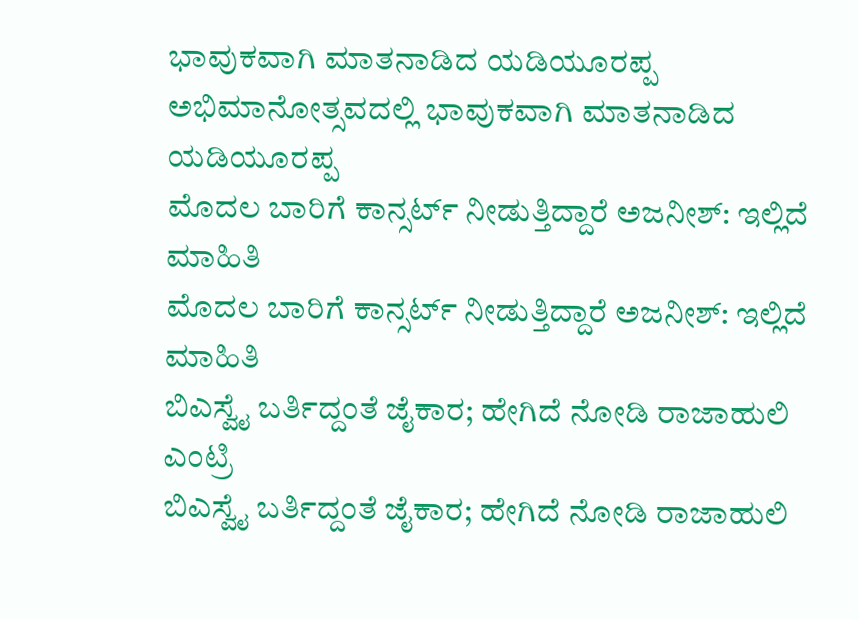ಭಾವುಕವಾಗಿ ಮಾತನಾಡಿದ ಯಡಿಯೂರಪ್ಪ
ಅಭಿಮಾನೋತ್ಸವದಲ್ಲಿ ಭಾವುಕವಾಗಿ ಮಾತನಾಡಿದ ಯಡಿಯೂರಪ್ಪ
ಮೊದಲ ಬಾರಿಗೆ ಕಾನ್ಸರ್ಟ್ ನೀಡುತ್ತಿದ್ದಾರೆ ಅಜನೀಶ್: ಇಲ್ಲಿದೆ ಮಾಹಿತಿ
ಮೊದಲ ಬಾರಿಗೆ ಕಾನ್ಸರ್ಟ್ ನೀಡುತ್ತಿದ್ದಾರೆ ಅಜನೀಶ್: ಇಲ್ಲಿದೆ ಮಾಹಿತಿ
ಬಿಎಸ್ವೈ ಬರ್ತಿದ್ದಂತೆ ಜೈಕಾರ; ಹೇಗಿದೆ ನೋಡಿ ರಾಜಾಹುಲಿ ಎಂಟ್ರಿ
ಬಿಎಸ್ವೈ ಬರ್ತಿದ್ದಂತೆ ಜೈಕಾರ; ಹೇಗಿದೆ ನೋಡಿ ರಾಜಾಹುಲಿ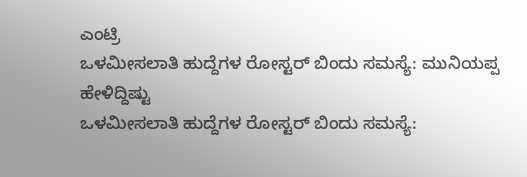ಎಂಟ್ರಿ
ಒಳಮೀಸಲಾತಿ ಹುದ್ದೆಗಳ ರೋಸ್ಟರ್ ಬಿಂದು ಸಮಸ್ಯೆ: ಮುನಿಯಪ್ಪ ಹೇಳಿದ್ದಿಷ್ಟು
ಒಳಮೀಸಲಾತಿ ಹುದ್ದೆಗಳ ರೋಸ್ಟರ್ ಬಿಂದು ಸಮಸ್ಯೆ: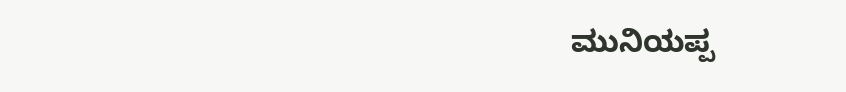ಮುನಿಯಪ್ಪ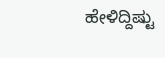ಹೇಳಿದ್ದಿಷ್ಟು